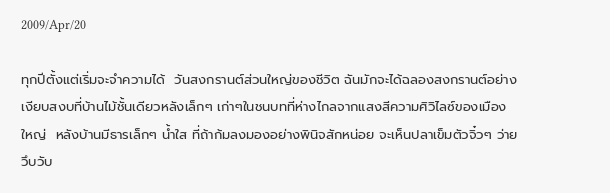2009/Apr/20

ทุกปีตั้งแต่เริ่มจะจำความได้  วันสงกรานต์ส่วนใหญ่ของชีวิต ฉันมักจะได้ฉลองสงกรานต์อย่างเงียบสงบที่บ้านไม้ชั้นเดียวหลังเล็กๆ เก่าๆในชนบทที่ห่างไกลจากแสงสีความศิวิไลซ์ของเมืองใหญ่  หลังบ้านมีธารเล็กๆ น้ำใส ที่ถ้าก้มลงมองอย่างพินิจสักหน่อย จะเห็นปลาเข็มตัวจิ๋วๆ ว่ายวึบวับ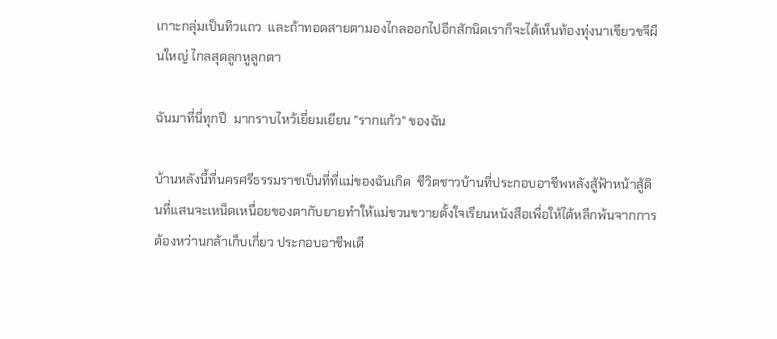เกาะกลุ่มเป็นทิวแถว  และถ้าทอดสายตามองไกลออกไปอีกสักนิดเราก็จะได้เห็นท้องทุ่งนาเขียวขจีผืนใหญ่ ไกลสุดลูกหูลูกตา

ฉันมาที่นี่ทุกปี  มากราบไหว้เยี่ยมเยียน "รากแก้ว" ของฉัน

บ้านหลังนี้ที่นครศรีธรรมราชเป็นที่ที่แม่ของฉันเกิด  ชีวิตชาวบ้านที่ประกอบอาชีพหลังสู้ฟ้าหน้าสู้ดินที่แสนจะเหน็ดเหนื่อยของตากับยายทำให้แม่ขวนขวายตั้งใจเรียนหนังสือเพื่อให้ได้หลีกพ้นจากการต้องหว่านกล้าเก็บเกี่ยว ประกอบอาชีพเดี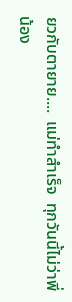ยวกับตายาย....  แม่ทำสำเร็จ  ทุกวันนี้ไม่ว่าพี่น้อง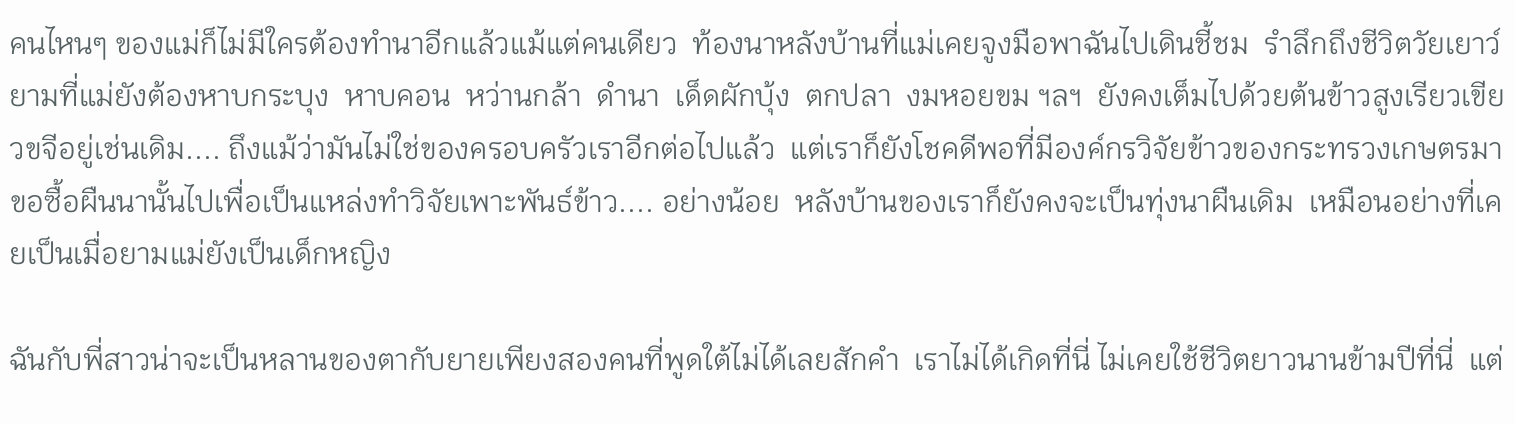คนไหนๆ ของแม่ก็ไม่มีใครต้องทำนาอีกแล้วแม้แต่คนเดียว  ท้องนาหลังบ้านที่แม่เคยจูงมือพาฉันไปเดินชี้ชม  รำลึกถึงชีวิตวัยเยาว์ยามที่แม่ยังต้องหาบกระบุง  หาบคอน  หว่านกล้า  ดำนา  เด็ดผักบุ้ง  ตกปลา  งมหอยขม ฯลฯ  ยังคงเต็มไปด้วยต้นข้าวสูงเรียวเขียวขจีอยู่เช่นเดิม.... ถึงแม้ว่ามันไม่ใช่ของครอบครัวเราอีกต่อไปแล้ว  แต่เราก็ยังโชคดีพอที่มีองค์กรวิจัยข้าวของกระทรวงเกษตรมาขอซื้อผืนนานั้นไปเพื่อเป็นแหล่งทำวิจัยเพาะพันธ์ข้าว.... อย่างน้อย  หลังบ้านของเราก็ยังคงจะเป็นทุ่งนาผืนเดิม  เหมือนอย่างที่เคยเป็นเมื่อยามแม่ยังเป็นเด็กหญิง

ฉันกับพี่สาวน่าจะเป็นหลานของตากับยายเพียงสองคนที่พูดใต้ไม่ได้เลยสักคำ  เราไม่ได้เกิดที่นี่ ไม่เคยใช้ชีวิตยาวนานข้ามปีที่นี่  แต่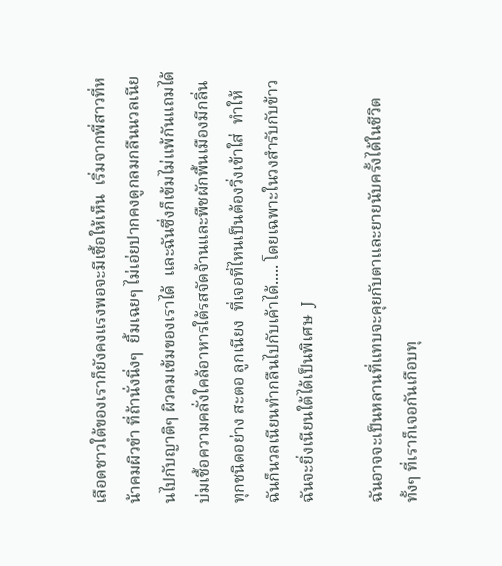เลือดชาวใต้ของเราก็ยังคงแรงพอจะมีเชื้อให้เห็น  เริ่มจากพี่สาวที่หน้าคมผิวขำ ที่ถ้านั่งนิ่งๆ  ยิ้มเฉยๆ ไม่เอ่ยปากคงดูกลมกลืนนวลเนียนไปกับญาติๆ ผิวคมเข้มของเราได้  และฉันซึ่งก็เข้มไม่แพ้กันแถมได้บ่มเชื้อความคลั่งใคล้อาหารใต้รสจัดจ้านและพืชผักพื้นเมืองมีกลิ่นทุกชนิดอย่าง สะตอ ลูกเนียง  ที่เจอที่ไหนเป็นต้องวิ่งเข้าใส่  ทำให้ฉันก็นวลเนียนทำกลืนไปกับเค้าได้..... โดยเฉพาะในวงสำรับกับข้าว ฉันจะยิ่งเนียนใต้ได้เป็นพิเศษ  J

ฉันอาจจะเป็นหลานที่แทบจะคุยกับตาและยายนับครั้งได้ในชีวิต  ทั้งๆ ที่เราก็เจอกันเกือบทุ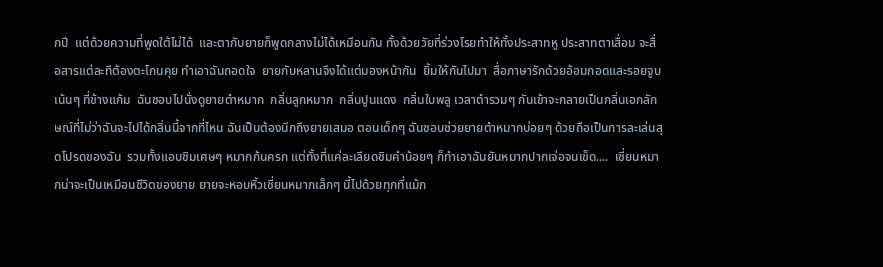กปี  แต่ด้วยความที่พูดใต้ไม่ได้  และตากับยายก็พูดกลางไม่ได้เหมือนกัน ทั้งด้วยวัยที่ร่วงโรยทำให้ทั้งประสาทหู ประสาทตาเสื่อม จะสื่อสารแต่ละทีต้องตะโกนคุย ทำเอาฉันถอดใจ  ยายกับหลานจึงได้แต่มองหน้ากัน  ยิ้มให้กันไปมา  สื่อภาษารักด้วยอ้อมกอดและรอยจูบเน้นๆ ที่ข้างแก้ม  ฉันชอบไปนั่งดูยายตำหมาก  กลิ่นลูกหมาก  กลิ่นปูนแดง  กลิ่นใบพลู เวลาตำรวมๆ กันเข้าจะกลายเป็นกลิ่นเอกลักษณ์ที่ไม่ว่าฉันจะไปได้กลิ่นนี้จากที่ไหน ฉันเป็นต้องนึกถึงยายเสมอ ตอนเด็กๆ ฉันชอบช่วยยายตำหมากบ่อยๆ ด้วยถือเป็นการละเล่นสุดโปรดของฉัน  รวมทั้งแอบชิมเศษๆ หมากก้นครก แต่ทั้งที่แค่ละเลียดชิมคำน้อยๆ ก็ทำเอาฉันยันหมากปากเจ่อจนเข็ด....  เชี่ยนหมากน่าจะเป็นเหมือนชีวิตของยาย ยายจะหอบหิ้วเชี่ยนหมากเล็กๆ นี้ไปด้วยทุกที่แม้ก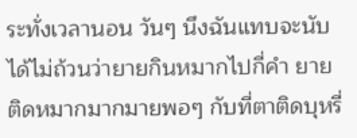ระทั่งเวลานอน วันๆ นึงฉันแทบจะนับได้ไม่ถ้วนว่ายายกินหมากไปกี่คำ ยายติดหมากมากมายพอๆ กับที่ตาติดบุหรี่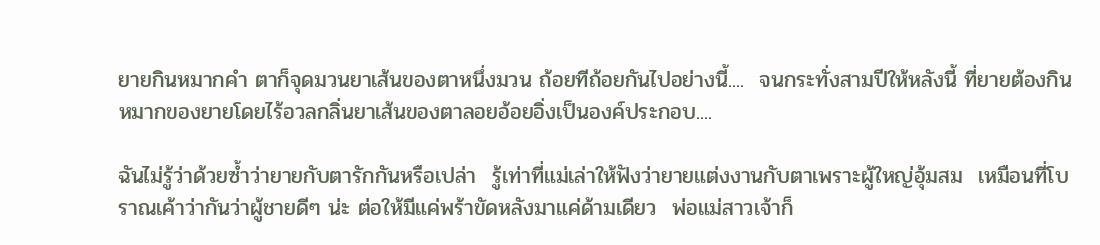ยายกินหมากคำ ตาก็จุดมวนยาเส้นของตาหนึ่งมวน ถ้อยทีถ้อยกันไปอย่างนี้....  จนกระทั่งสามปีให้หลังนี้ ที่ยายต้องกินหมากของยายโดยไร้อวลกลิ่นยาเส้นของตาลอยอ้อยอิ่งเป็นองค์ประกอบ....

ฉันไม่รู้ว่าด้วยซ้ำว่ายายกับตารักกันหรือเปล่า  รู้เท่าที่แม่เล่าให้ฟังว่ายายแต่งงานกับตาเพราะผู้ใหญ่อุ้มสม  เหมือนที่โบราณเค้าว่ากันว่าผู้ชายดีๆ น่ะ ต่อให้มีแค่พร้าขัดหลังมาแค่ด้ามเดียว  พ่อแม่สาวเจ้าก็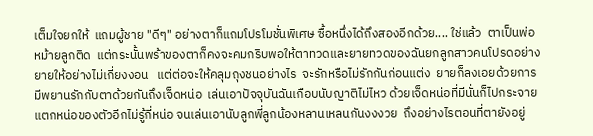เต็มใจยกให้  แถมผู้ชาย "ดีๆ" อย่างตาก็แถมโปรโมชั่นพิเศษ ซื้อหนึ่งได้ถึงสองอีกด้วย.... ใช่แล้ว  ตาเป็นพ่อหม้ายลูกติด  แต่กระนั้นพร้าของตาก็คงจะคมกริบพอให้ตาทวดและยายทวดของฉันยกลูกสาวคนโปรดอย่างยายให้อย่างไม่เกี่ยงงอน   แต่ต่อจะให้คลุมถุงชนอย่างไร  จะรักหรือไม่รักกันก่อนแต่ง  ยายก็ลงเอยด้วยการมีพยานรักกับตาด้วยกันถึงเจ็ดหน่อ  เล่นเอาปัจจุบันฉันเกือบนับญาติไม่ไหว ด้วยเจ็ดหน่อที่มีนั่นก็ไปกระจายแตกหน่อของตัวอีกไม่รู้กี่หน่อ จนเล่นเอานับลูกพี่ลูกน้องหลานเหลนกันงงงวย  ถึงอย่างไรตอนที่ตายังอยู่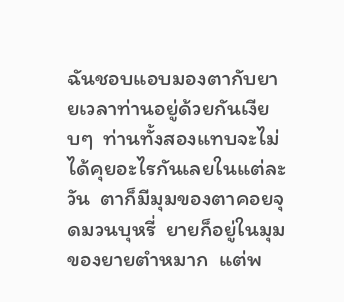ฉันชอบแอบมองตากับยายเวลาท่านอยู่ด้วยกันเงียบๆ  ท่านทั้งสองแทบจะไม่ได้คุยอะไรกันเลยในแต่ละวัน  ตาก็มีมุมของตาคอยจุดมวนบุหรี่  ยายก็อยู่ในมุมของยายตำหมาก  แต่พ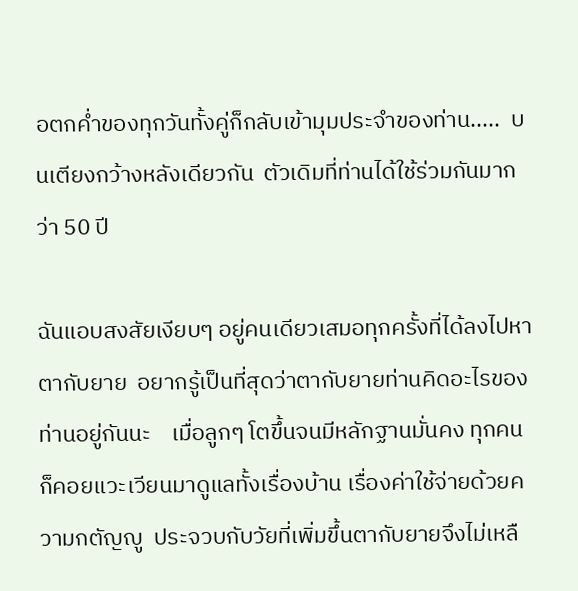อตกค่ำของทุกวันทั้งคู่ก็กลับเข้ามุมประจำของท่าน.....  บนเตียงกว้างหลังเดียวกัน  ตัวเดิมที่ท่านได้ใช้ร่วมกันมากว่า 50 ปี

ฉันแอบสงสัยเงียบๆ อยู่คนเดียวเสมอทุกครั้งที่ได้ลงไปหาตากับยาย  อยากรู้เป็นที่สุดว่าตากับยายท่านคิดอะไรของท่านอยู่กันนะ    เมื่อลูกๆ โตขึ้นจนมีหลักฐานมั่นคง ทุกคนก็คอยแวะเวียนมาดูแลทั้งเรื่องบ้าน เรื่องค่าใช้จ่ายด้วยความกตัญญู  ประจวบกับวัยที่เพิ่มขึ้นตากับยายจึงไม่เหลื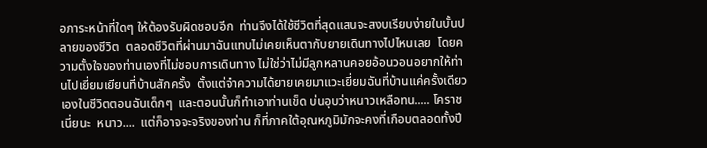อภาระหน้าที่ใดๆ ให้ต้องรับผิดชอบอีก  ท่านจึงได้ใช้ชีวิตที่สุดแสนจะสงบเรียบง่ายในบั้นปลายของชีวิต  ตลอดชีวิตที่ผ่านมาฉันแทบไม่เคยเห็นตากับยายเดินทางไปไหนเลย  โดยความตั้งใจของท่านเองที่ไม่ชอบการเดินทาง ไม่ใช่ว่าไม่มีลูกหลานคอยอ้อนวอนอยากให้ท่านไปเยี่ยมเยียนที่บ้านสักครั้ง  ตั้งแต่จำความได้ยายเคยมาแวะเยี่ยมฉันที่บ้านแค่ครั้งเดียวเองในชีวิตตอนฉันเด็กๆ  และตอนนั้นก็ทำเอาท่านเข็ด บ่นอุบว่าหนาวเหลือทน..... โคราชเนี่ยนะ  หนาว....  แต่ก็อาจจะจริงของท่าน ก็ที่ภาคใต้อุณหภูมิมักจะคงที่เกือบตลอดทั้งปี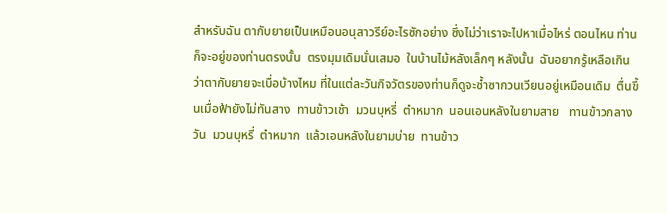สำหรับฉัน ตากับยายเป็นเหมือนอนุสาวรีย์อะไรซักอย่าง ซึ่งไม่ว่าเราจะไปหาเมื่อไหร่ ตอนไหน ท่านก็จะอยู่ของท่านตรงนั้น  ตรงมุมเดิมนั่นเสมอ  ในบ้านไม้หลังเล็กๆ หลังนั้น  ฉันอยากรู้เหลือเกินว่าตากับยายจะเบื่อบ้างไหม ที่ในแต่ละวันกิจวัตรของท่านก็ดูจะซ้ำซากวนเวียนอยู่เหมือนเดิม  ตื่นขึ้นเมื่อฟ้ายังไม่ทันสาง  ทานข้าวเช้า  มวนบุหรี่  ตำหมาก  นอนเอนหลังในยามสาย   ทานข้าวกลางวัน  มวนบุหรี่  ตำหมาก  แล้วเอนหลังในยามบ่าย  ทานข้าว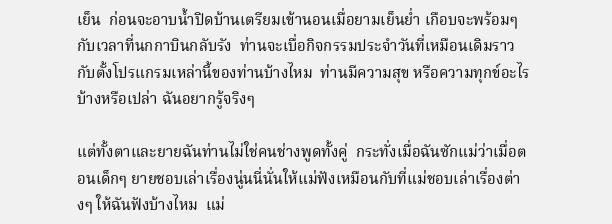เย็น  ก่อนจะอาบน้ำปิดบ้านเตรียมเข้านอนเมื่อยามเย็นย่ำ เกือบจะพร้อมๆ กับเวลาที่นกกาบินกลับรัง  ท่านจะเบื่อกิจกรรมประจำวันที่เหมือนเดิมราวกับตั้งโปรแกรมเหล่านี้ของท่านบ้างไหม  ท่านมีความสุข หรือความทุกข์อะไรบ้างหรือเปล่า ฉันอยากรู้จริงๆ

แต่ทั้งตาและยายฉันท่านไม่ใช่คนช่างพูดทั้งคู่  กระทั่งเมื่อฉันซักแม่ว่าเมื่อตอนเด็กๆ ยายชอบเล่าเรื่องนู่นนี่นั่นให้แม่ฟังเหมือนกับที่แม่ชอบเล่าเรื่องต่างๆ ให้ฉันฟังบ้างไหม  แม่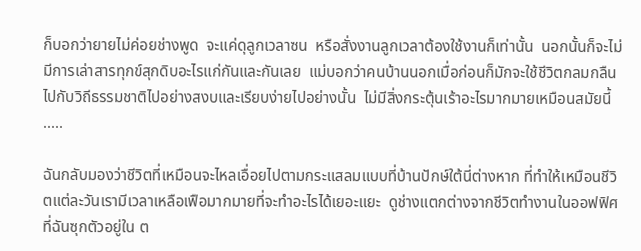ก็บอกว่ายายไม่ค่อยช่างพูด  จะแค่ดุลูกเวลาซน  หรือสั่งงานลูกเวลาต้องใช้งานก็เท่านั้น  นอกนั้นก็จะไม่มีการเล่าสารทุกข์สุกดิบอะไรแก่กันและกันเลย  แม่บอกว่าคนบ้านนอกเมื่อก่อนก็มักจะใช้ชีวิตกลมกลืนไปกับวิถีธรรมชาติไปอย่างสงบและเรียบง่ายไปอย่างนั้น  ไม่มีสิ่งกระตุ้นเร้าอะไรมากมายเหมือนสมัยนี้ .....

ฉันกลับมองว่าชีวิตที่เหมือนจะไหลเอื่อยไปตามกระแสลมแบบที่บ้านปักษ์ใต้นี่ต่างหาก ที่ทำให้เหมือนชีวิตแต่ละวันเรามีเวลาเหลือเฟือมากมายที่จะทำอะไรได้เยอะแยะ  ดูช่างแตกต่างจากชีวิตทำงานในออฟฟิศที่ฉันซุกตัวอยู่ใน ต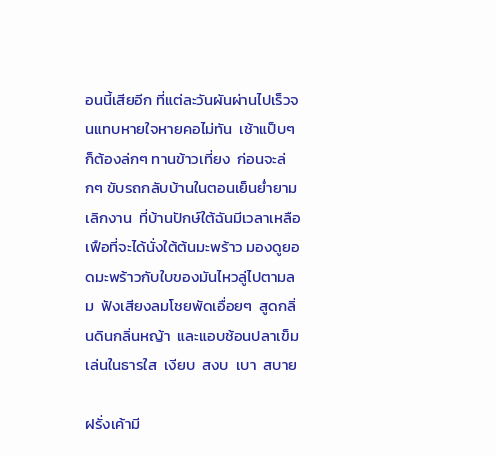อนนี้เสียอีก ที่แต่ละวันผันผ่านไปเร็วจนแทบหายใจหายคอไม่ทัน  เช้าแป็บๆ  ก็ต้องล่กๆ ทานข้าวเที่ยง  ก่อนจะล่กๆ ขับรถกลับบ้านในตอนเย็นย่ำยามเลิกงาน  ที่บ้านปักษ์ใต้ฉันมีเวลาเหลือเฟือที่จะได้นั่งใต้ต้นมะพร้าว มองดูยอดมะพร้าวกับใบของมันไหวลู่ไปตามลม  ฟังเสียงลมโชยพัดเอื่อยๆ  สูดกลิ่นดินกลิ่นหญ้า  และแอบช้อนปลาเข็มเล่นในธารใส  เงียบ  สงบ  เบา  สบาย

ฝรั่งเค้ามี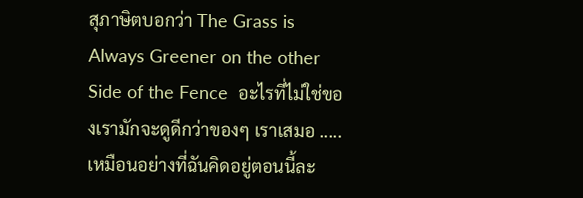สุภาษิตบอกว่า The Grass is Always Greener on the other Side of the Fence  อะไรที่ไม่ใช่ของเรามักจะดูดีกว่าของๆ เราเสมอ ..... เหมือนอย่างที่ฉันคิดอยู่ตอนนี้ละ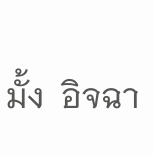มั้ง  อิจฉา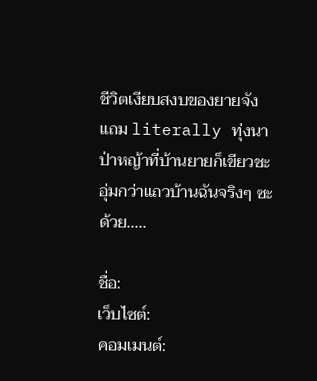ชีวิตเงียบสงบของยายจัง  แถม literally ทุ่งนาป่าหญ้าที่บ้านยายก็เขียวชะอุ่มกว่าแถวบ้านฉันจริงๆ ซะด้วย.....

ชื่อ:
เว็บไซต์:
คอมเมนต์: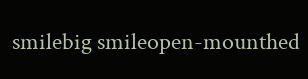smilebig smileopen-mounthed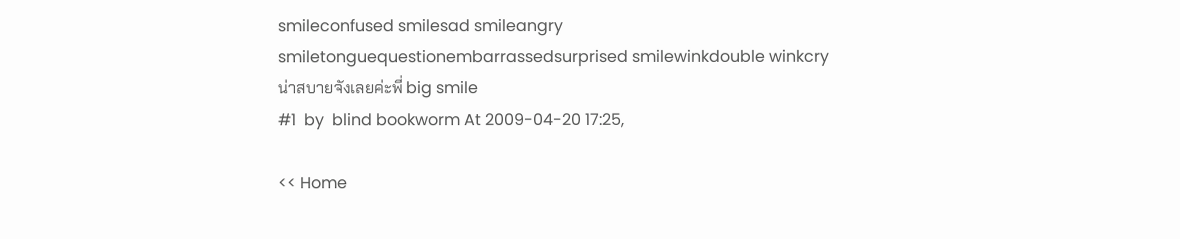smileconfused smilesad smileangry smiletonguequestionembarrassedsurprised smilewinkdouble winkcry
น่าสบายจังเลยค่ะพี่ big smile
#1  by  blind bookworm At 2009-04-20 17:25,

<< Home